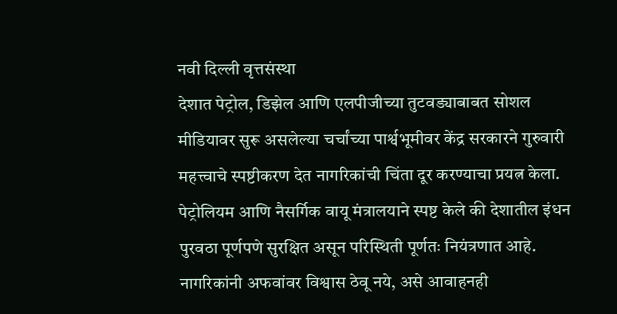नवी दिल्ली वृत्तसंस्था
देशात पेट्रोल, डिझेल आणि एलपीजीच्या तुटवड्याबाबत सोशल मीडियावर सुरू असलेल्या चर्चांच्या पार्श्वभूमीवर केंद्र सरकारने गुरुवारी महत्त्वाचे स्पष्टीकरण देत नागरिकांची चिंता दूर करण्याचा प्रयत्न केला. पेट्रोलियम आणि नैसर्गिक वायू मंत्रालयाने स्पष्ट केले की देशातील इंधन पुरवठा पूर्णपणे सुरक्षित असून परिस्थिती पूर्णतः नियंत्रणात आहे. नागरिकांनी अफवांवर विश्वास ठेवू नये, असे आवाहनही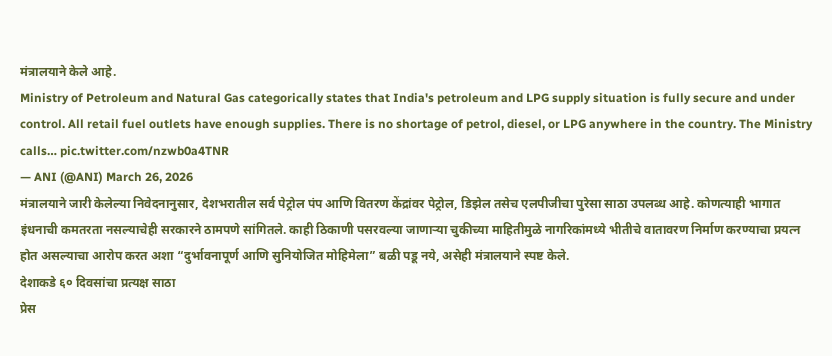मंत्रालयाने केले आहे.
Ministry of Petroleum and Natural Gas categorically states that India's petroleum and LPG supply situation is fully secure and under control. All retail fuel outlets have enough supplies. There is no shortage of petrol, diesel, or LPG anywhere in the country. The Ministry calls… pic.twitter.com/nzwb0a4TNR
— ANI (@ANI) March 26, 2026
मंत्रालयाने जारी केलेल्या निवेदनानुसार, देशभरातील सर्व पेट्रोल पंप आणि वितरण केंद्रांवर पेट्रोल, डिझेल तसेच एलपीजीचा पुरेसा साठा उपलब्ध आहे. कोणत्याही भागात इंधनाची कमतरता नसल्याचेही सरकारने ठामपणे सांगितले. काही ठिकाणी पसरवल्या जाणाऱ्या चुकीच्या माहितीमुळे नागरिकांमध्ये भीतीचे वातावरण निर्माण करण्याचा प्रयत्न होत असल्याचा आरोप करत अशा “दुर्भावनापूर्ण आणि सुनियोजित मोहिमेला” बळी पडू नये, असेही मंत्रालयाने स्पष्ट केले.
देशाकडे ६० दिवसांचा प्रत्यक्ष साठा
प्रेस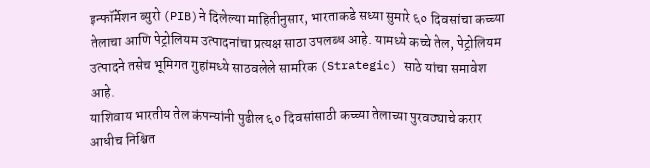इन्फॉर्मेशन ब्युरो (PIB)ने दिलेल्या माहितीनुसार, भारताकडे सध्या सुमारे ६० दिवसांचा कच्च्या तेलाचा आणि पेट्रोलियम उत्पादनांचा प्रत्यक्ष साठा उपलब्ध आहे. यामध्ये कच्चे तेल, पेट्रोलियम उत्पादने तसेच भूमिगत गुहांमध्ये साठवलेले सामरिक (Strategic) साठे यांचा समावेश आहे.
याशिवाय भारतीय तेल कंपन्यांनी पुढील ६० दिवसांसाठी कच्च्या तेलाच्या पुरवठ्याचे करार आधीच निश्चित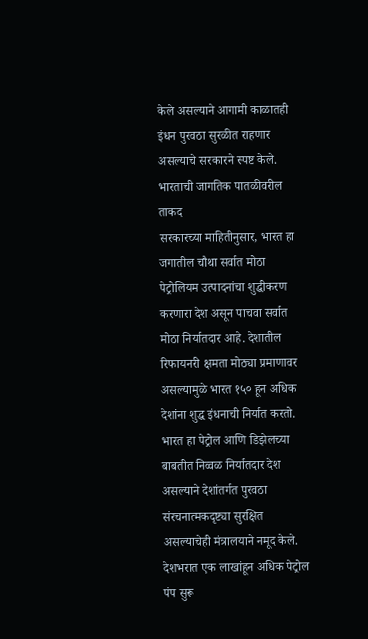केले असल्याने आगामी काळातही इंधन पुरवठा सुरळीत राहणार असल्याचे सरकारने स्पष्ट केले.
भारताची जागतिक पातळीवरील ताकद
सरकारच्या माहितीनुसार, भारत हा जगातील चौथा सर्वात मोठा पेट्रोलियम उत्पादनांचा शुद्धीकरण करणारा देश असून पाचवा सर्वात मोठा निर्यातदार आहे. देशातील रिफायनरी क्षमता मोठ्या प्रमाणावर असल्यामुळे भारत १५० हून अधिक देशांना शुद्ध इंधनाची निर्यात करतो.
भारत हा पेट्रोल आणि डिझेलच्या बाबतीत निव्वळ निर्यातदार देश असल्याने देशांतर्गत पुरवठा संरचनात्मकदृष्ट्या सुरक्षित असल्याचेही मंत्रालयाने नमूद केले.
देशभरात एक लाखांहून अधिक पेट्रोल पंप सुरू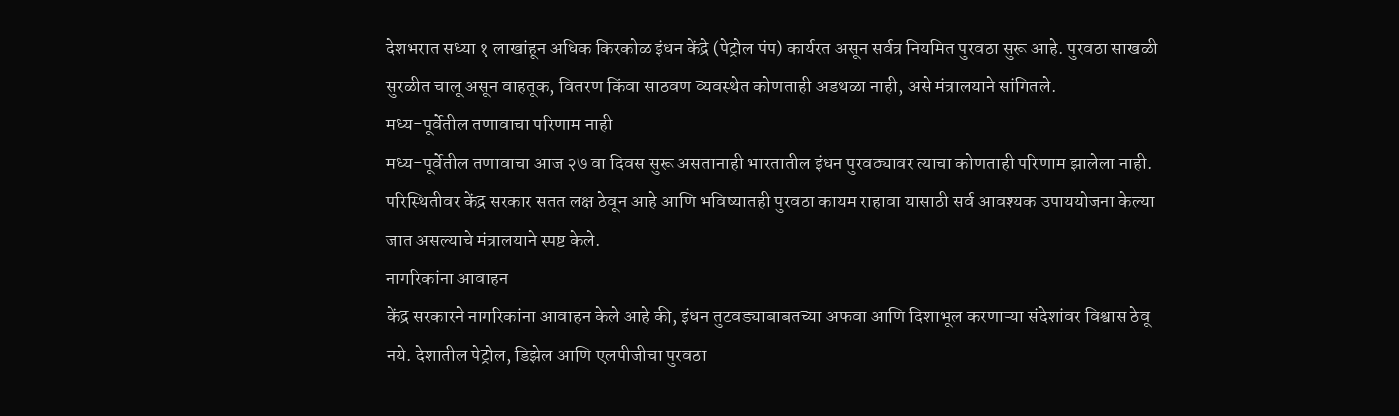देशभरात सध्या १ लाखांहून अधिक किरकोळ इंधन केंद्रे (पेट्रोल पंप) कार्यरत असून सर्वत्र नियमित पुरवठा सुरू आहे. पुरवठा साखळी सुरळीत चालू असून वाहतूक, वितरण किंवा साठवण व्यवस्थेत कोणताही अडथळा नाही, असे मंत्रालयाने सांगितले.
मध्य-पूर्वेतील तणावाचा परिणाम नाही
मध्य-पूर्वेतील तणावाचा आज २७ वा दिवस सुरू असतानाही भारतातील इंधन पुरवठ्यावर त्याचा कोणताही परिणाम झालेला नाही. परिस्थितीवर केंद्र सरकार सतत लक्ष ठेवून आहे आणि भविष्यातही पुरवठा कायम राहावा यासाठी सर्व आवश्यक उपाययोजना केल्या जात असल्याचे मंत्रालयाने स्पष्ट केले.
नागरिकांना आवाहन
केंद्र सरकारने नागरिकांना आवाहन केले आहे की, इंधन तुटवड्याबाबतच्या अफवा आणि दिशाभूल करणाऱ्या संदेशांवर विश्वास ठेवू नये. देशातील पेट्रोल, डिझेल आणि एलपीजीचा पुरवठा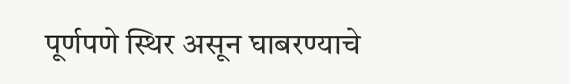पूर्णपणे स्थिर असून घाबरण्याचे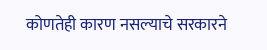कोणतेही कारण नसल्याचे सरकारने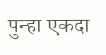पुन्हा एकदा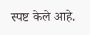स्पष्ट केले आहे.